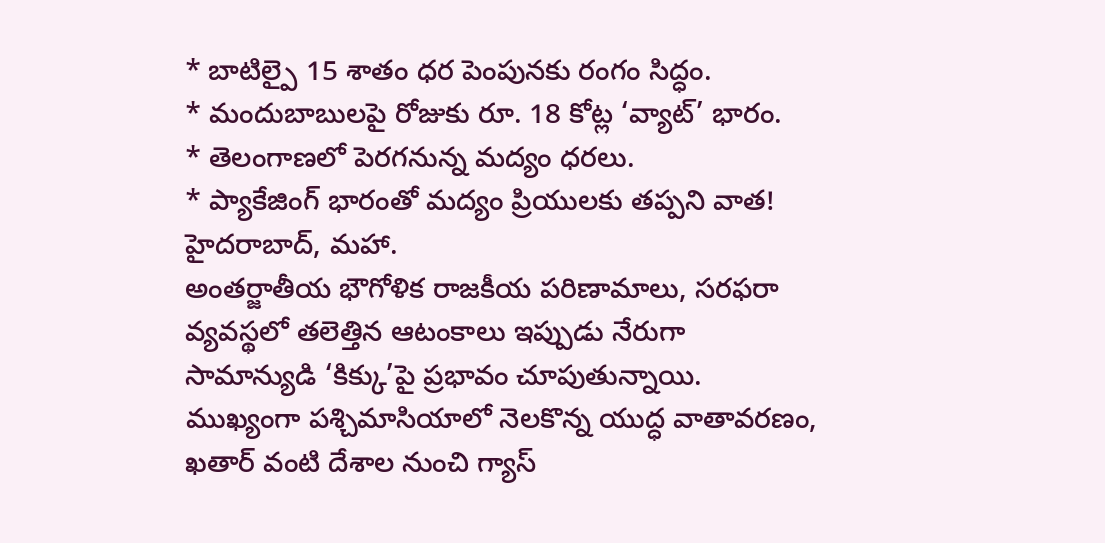* బాటిల్పై 15 శాతం ధర పెంపునకు రంగం సిద్ధం.
* మందుబాబులపై రోజుకు రూ. 18 కోట్ల ‘వ్యాట్’ భారం.
* తెలంగాణలో పెరగనున్న మద్యం ధరలు.
* ప్యాకేజింగ్ భారంతో మద్యం ప్రియులకు తప్పని వాత!
హైదరాబాద్, మహా.
అంతర్జాతీయ భౌగోళిక రాజకీయ పరిణామాలు, సరఫరా వ్యవస్థలో తలెత్తిన ఆటంకాలు ఇప్పుడు నేరుగా సామాన్యుడి ‘కిక్కు’పై ప్రభావం చూపుతున్నాయి. ముఖ్యంగా పశ్చిమాసియాలో నెలకొన్న యుద్ధ వాతావరణం, ఖతార్ వంటి దేశాల నుంచి గ్యాస్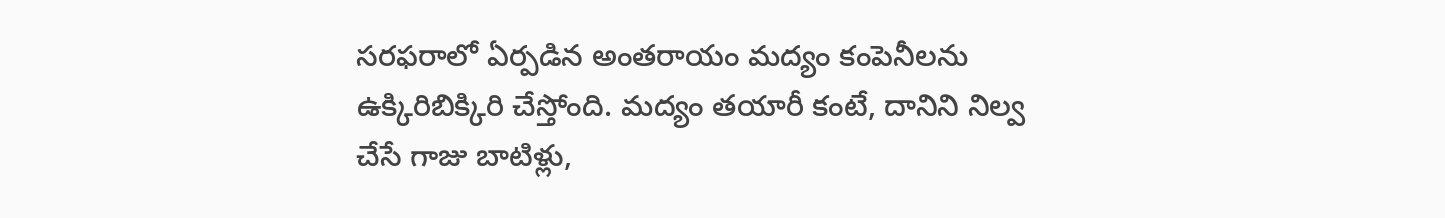సరఫరాలో ఏర్పడిన అంతరాయం మద్యం కంపెనీలను ఉక్కిరిబిక్కిరి చేస్తోంది. మద్యం తయారీ కంటే, దానిని నిల్వ చేసే గాజు బాటిళ్లు,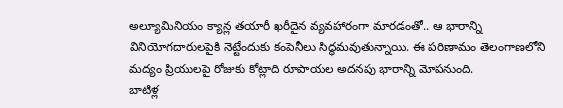అల్యూమినియం క్యాన్ల తయారీ ఖరీదైన వ్యవహారంగా మారడంతో.. ఆ భారాన్ని వినియోగదారులపైకి నెట్టేందుకు కంపెనీలు సిద్ధమవుతున్నాయి. ఈ పరిణామం తెలంగాణలోని మద్యం ప్రియులపై రోజుకు కోట్లాది రూపాయల అదనపు భారాన్ని మోపనుంది.
బాటిళ్ల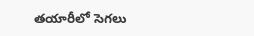తయారీలో సెగలు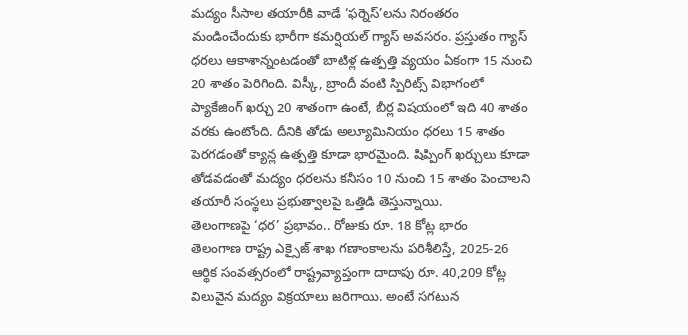మద్యం సీసాల తయారీకి వాడే ‘ఫర్నెస్’లను నిరంతరం మండించేందుకు భారీగా కమర్షియల్ గ్యాస్ అవసరం. ప్రస్తుతం గ్యాస్ ధరలు ఆకాశాన్నంటడంతో బాటిళ్ల ఉత్పత్తి వ్యయం ఏకంగా 15 నుంచి 20 శాతం పెరిగింది. విస్కీ, బ్రాందీ వంటి స్పిరిట్స్ విభాగంలో ప్యాకేజింగ్ ఖర్చు 20 శాతంగా ఉంటే, బీర్ల విషయంలో ఇది 40 శాతం వరకు ఉంటోంది. దీనికి తోడు అల్యూమినియం ధరలు 15 శాతం పెరగడంతో క్యాన్ల ఉత్పత్తి కూడా భారమైంది. షిప్పింగ్ ఖర్చులు కూడా తోడవడంతో మద్యం ధరలను కనీసం 10 నుంచి 15 శాతం పెంచాలని తయారీ సంస్థలు ప్రభుత్వాలపై ఒత్తిడి తెస్తున్నాయి.
తెలంగాణపై ‘ధర’ ప్రభావం.. రోజుకు రూ. 18 కోట్ల భారం
తెలంగాణ రాష్ట్ర ఎక్సైజ్ శాఖ గణాంకాలను పరిశీలిస్తే, 2025-26 ఆర్థిక సంవత్సరంలో రాష్ట్రవ్యాప్తంగా దాదాపు రూ. 40,209 కోట్ల విలువైన మద్యం విక్రయాలు జరిగాయి. అంటే సగటున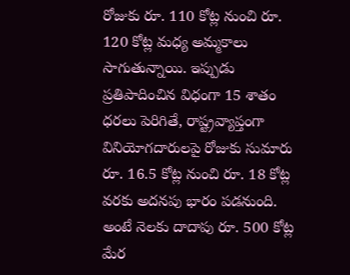రోజుకు రూ. 110 కోట్ల నుంచి రూ. 120 కోట్ల మధ్య అమ్మకాలు సాగుతున్నాయి. ఇప్పుడు ప్రతిపాదించిన విధంగా 15 శాతం ధరలు పెరిగితే, రాష్ట్రవ్యాప్తంగా వినియోగదారులపై రోజుకు సుమారు రూ. 16.5 కోట్ల నుంచి రూ. 18 కోట్ల వరకు అదనపు భారం పడనుంది. అంటే నెలకు దాదాపు రూ. 500 కోట్ల మేర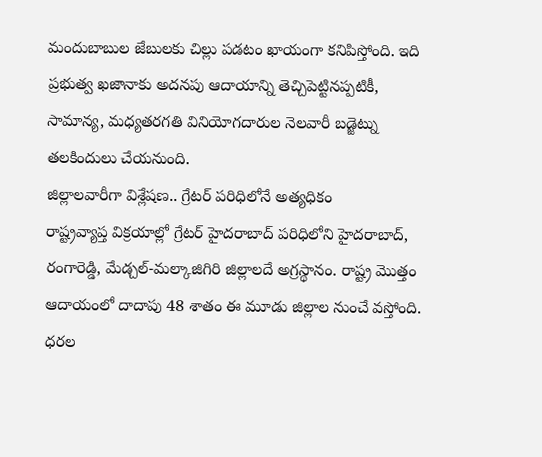మందుబాబుల జేబులకు చిల్లు పడటం ఖాయంగా కనిపిస్తోంది. ఇది ప్రభుత్వ ఖజానాకు అదనపు ఆదాయాన్ని తెచ్చిపెట్టినప్పటికీ, సామాన్య, మధ్యతరగతి వినియోగదారుల నెలవారీ బడ్జెట్ను తలకిందులు చేయనుంది.
జిల్లాలవారీగా విశ్లేషణ.. గ్రేటర్ పరిధిలోనే అత్యధికం
రాష్ట్రవ్యాప్త విక్రయాల్లో గ్రేటర్ హైదరాబాద్ పరిధిలోని హైదరాబాద్, రంగారెడ్డి, మేడ్చల్-మల్కాజిగిరి జిల్లాలదే అగ్రస్థానం. రాష్ట్ర మొత్తం ఆదాయంలో దాదాపు 48 శాతం ఈ మూడు జిల్లాల నుంచే వస్తోంది. ధరల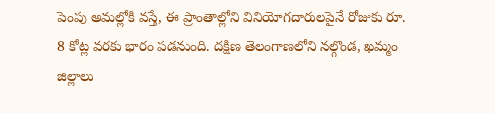పెంపు అమల్లోకి వస్తే, ఈ ప్రాంతాల్లోని వినియోగదారులపైనే రోజుకు రూ. 8 కోట్ల వరకు భారం పడనుంది. దక్షిణ తెలంగాణలోని నల్గొండ, ఖమ్మం జిల్లాలు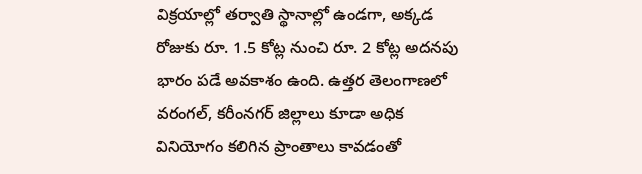విక్రయాల్లో తర్వాతి స్థానాల్లో ఉండగా, అక్కడ రోజుకు రూ. 1.5 కోట్ల నుంచి రూ. 2 కోట్ల అదనపు భారం పడే అవకాశం ఉంది. ఉత్తర తెలంగాణలో వరంగల్, కరీంనగర్ జిల్లాలు కూడా అధిక వినియోగం కలిగిన ప్రాంతాలు కావడంతో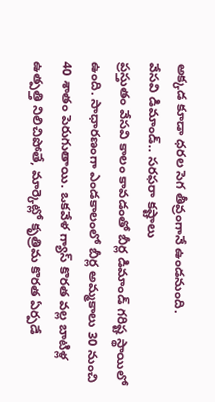అక్కడ కూడా ధరల సెగ తీవ్రంగానే ఉండనుంది.
వేసవి డిమాండ్.. సరఫరా కష్టాలు
ప్రస్తుతం వేసవి కాలం కావడంతో బీర్ల డిమాండ్ గరిష్ట స్థాయిలో ఉంది. సాధారణంగా ఎండకాలంలో బీర్ల అమ్మకాలు 30 నుంచి 40 శాతం పెరుగుతాయి. ఒకవేళ గ్యాస్ కొరత వల్ల బాటిళ్ల ఉత్పత్తి నిలిచిపోతే, మార్కెట్లో కృత్రిమ కొరత ఏర్పడే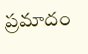ప్రమాదం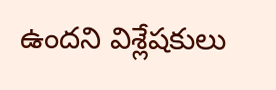ఉందని విశ్లేషకులు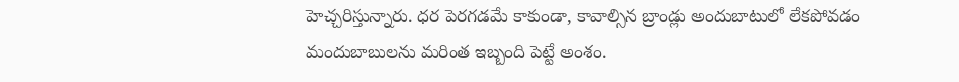హెచ్చరిస్తున్నారు. ధర పెరగడమే కాకుండా, కావాల్సిన బ్రాండ్లు అందుబాటులో లేకపోవడం మందుబాబులను మరింత ఇబ్బంది పెట్టే అంశం.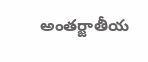అంతర్జాతీయ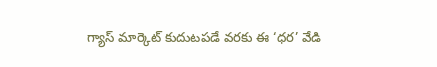గ్యాస్ మార్కెట్ కుదుటపడే వరకు ఈ ‘ధర’ వేడి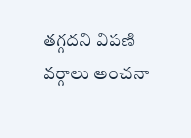తగ్గదని విపణి వర్గాలు అంచనా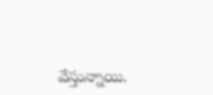వేస్తున్నాయి.